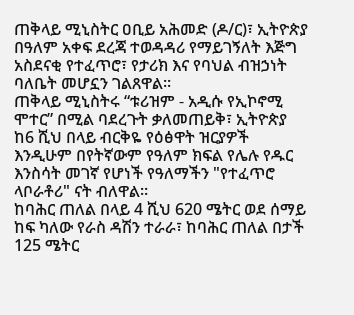ጠቅላይ ሚኒስትር ዐቢይ አሕመድ (ዶ/ር)፣ ኢትዮጵያ በዓለም አቀፍ ደረጃ ተወዳዳሪ የማይገኝለት እጅግ አስደናቂ የተፈጥሮ፣ የታሪክ እና የባህል ብዝኃነት ባለቤት መሆኗን ገልጸዋል።
ጠቅላይ ሚኒስትሩ “ቱሪዝም - አዲሱ የኢኮኖሚ ሞተር” በሚል ባደረጉት ቃለመጠይቅ፣ ኢትዮጵያ ከ6 ሺህ በላይ ብርቅዬ የዕፅዋት ዝርያዎች እንዲሁም በየትኛውም የዓለም ክፍል የሌሉ የዱር እንስሳት መገኛ የሆነች የዓለማችን "የተፈጥሮ ላቦራቶሪ" ናት ብለዋል።
ከባሕር ጠለል በላይ 4 ሺህ 620 ሜትር ወደ ሰማይ ከፍ ካለው የራስ ዳሽን ተራራ፣ ከባሕር ጠለል በታች 125 ሜትር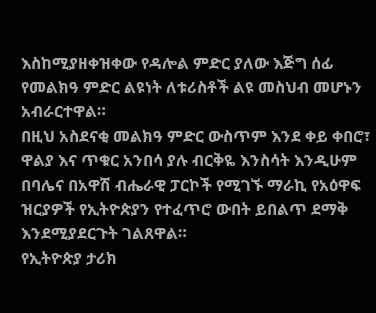እስከሚያዘቀዝቀው የዳሎል ምድር ያለው እጅግ ሰፊ የመልክዓ ምድር ልዩነት ለቱሪስቶች ልዩ መስህብ መሆኑን አብራርተዋል።
በዚህ አስደናቂ መልክዓ ምድር ውስጥም እንደ ቀይ ቀበሮ፣ ዋልያ እና ጥቁር አንበሳ ያሉ ብርቅዬ እንስሳት እንዲሁም በባሌና በአዋሽ ብሔራዊ ፓርኮች የሚገኙ ማራኪ የአዕዋፍ ዝርያዎች የኢትዮጵያን የተፈጥሮ ውበት ይበልጥ ደማቅ እንደሚያደርጉት ገልጸዋል።
የኢትዮጵያ ታሪክ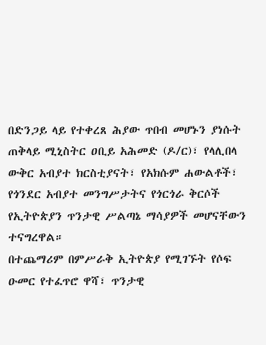በድንጋይ ላይ የተቀረጸ ሕያው ጥበብ መሆኑን ያነሱት ጠቅላይ ሚኒስትር ዐቢይ አሕመድ (ዶ/ር)፣ የላሊበላ ውቅር አብያተ ክርስቲያናት፣ የአክሱም ሐውልቶች፣ የጎንደር አብያተ መንግሥታትና የጎርጎራ ቅርሶች የኢትዮጵያን ጥንታዊ ሥልጣኔ ማሳያዎች መሆናቸውን ተናግረዋል።
በተጨማሪም በምሥራቅ ኢትዮጵያ የሚገኙት የሶፍ ዑመር የተፈጥሮ ዋሻ፣ ጥንታዊ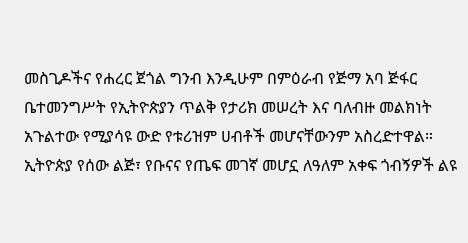መስጊዶችና የሐረር ጀጎል ግንብ እንዲሁም በምዕራብ የጅማ አባ ጅፋር ቤተመንግሥት የኢትዮጵያን ጥልቅ የታሪክ መሠረት እና ባለብዙ መልክነት አጉልተው የሚያሳዩ ውድ የቱሪዝም ሀብቶች መሆናቸውንም አስረድተዋል።
ኢትዮጵያ የሰው ልጅ፣ የቡናና የጤፍ መገኛ መሆኗ ለዓለም አቀፍ ጎብኝዎች ልዩ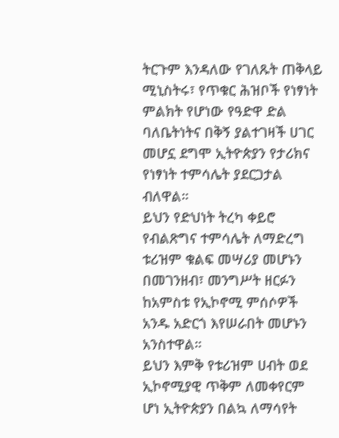ትርጉም እንዳለው የገለጹት ጠቅላይ ሚኒስትሩ፣ የጥቁር ሕዝቦች የነፃነት ምልክት የሆነው የዓድዋ ድል ባለቤትነትና በቅኝ ያልተገዛች ሀገር መሆኗ ደግሞ ኢትዮጵያን የታሪክና የነፃነት ተምሳሌት ያደርጋታል ብለዋል።
ይህን የድህነት ትረካ ቀይሮ የብልጽግና ተምሳሌት ለማድረግ ቱሪዝም ቁልፍ መሣሪያ መሆኑን በመገንዘብ፣ መንግሥት ዘርፉን ከአምስቱ የኢኮኖሚ ምሰሶዎች አንዱ አድርጎ እየሠራበት መሆኑን አንስተዋል።
ይህን እምቅ የቱሪዝም ሀብት ወደ ኢኮኖሚያዊ ጥቅም ለመቀየርም ሆነ ኢትዮጵያን በልኳ ለማሳየት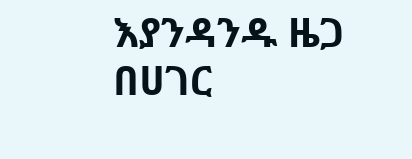እያንዳንዱ ዜጋ በሀገር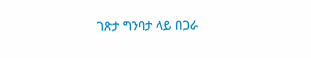ገጽታ ግንባታ ላይ በጋራ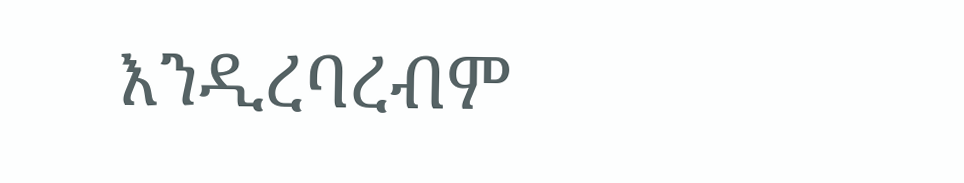እንዲረባረብም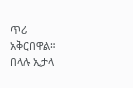ጥሪ አቅርበዋል።
በላሉ ኢታላ